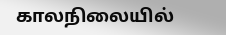காலநிலையில்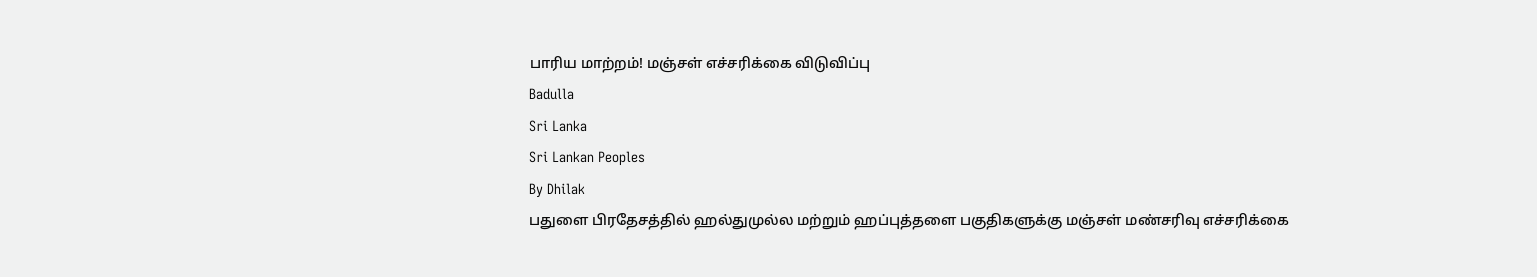பாரிய மாற்றம்! மஞ்சள் எச்சரிக்கை விடுவிப்பு
Badulla
Sri Lanka
Sri Lankan Peoples
By Dhilak
பதுளை பிரதேசத்தில் ஹல்துமுல்ல மற்றும் ஹப்புத்தளை பகுதிகளுக்கு மஞ்சள் மண்சரிவு எச்சரிக்கை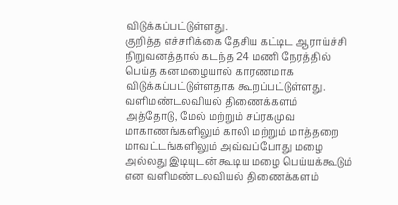விடுக்கப்பட்டுள்ளது.
குறித்த எச்சரிக்கை தேசிய கட்டிட ஆராய்ச்சி நிறுவனத்தால் கடந்த 24 மணி நேரத்தில் பெய்த கனமழையால் காரணமாக விடுக்கப்பட்டுள்ளதாக கூறப்பட்டுள்ளது.
வளிமண்டலவியல் திணைக்களம்
அத்தோடு, மேல் மற்றும் சப்ரகமுவ மாகாணங்களிலும் காலி மற்றும் மாத்தறை மாவட்டங்களிலும் அவ்வப்போது மழை அல்லது இடியுடன் கூடிய மழை பெய்யக்கூடும் என வளிமண்டலவியல் திணைக்களம்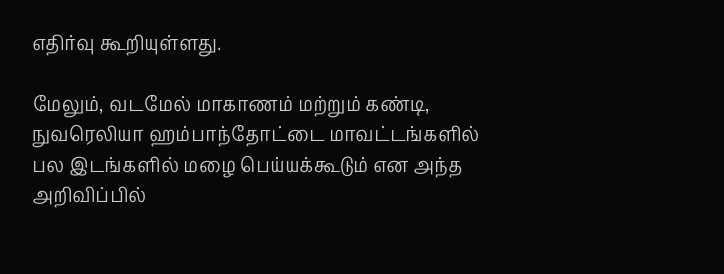எதிர்வு கூறியுள்ளது.

மேலும், வடமேல் மாகாணம் மற்றும் கண்டி, நுவரெலியா ஹம்பாந்தோட்டை மாவட்டங்களில் பல இடங்களில் மழை பெய்யக்கூடும் என அந்த அறிவிப்பில்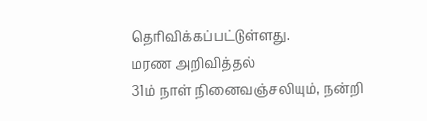தெரிவிக்கப்பட்டுள்ளது.
மரண அறிவித்தல்
31ம் நாள் நினைவஞ்சலியும், நன்றி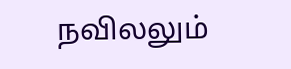நவிலலும்